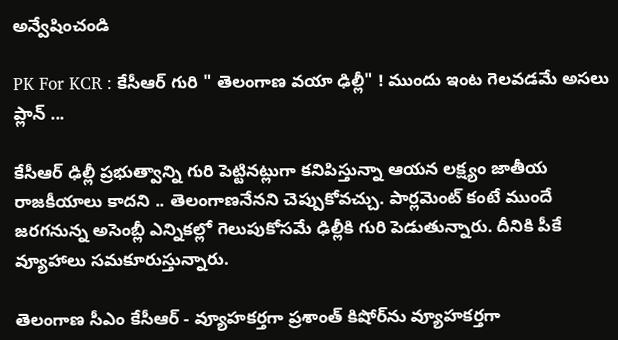అన్వేషించండి

PK For KCR : కేసీఆర్ గురి " తెలంగాణ వయా ఢిల్లీ" ! ముందు ఇంట గెలవడమే అసలు ప్లాన్ ...

కేసీఆర్ ఢిల్లీ ప్రభుత్వాన్ని గురి పెట్టినట్లుగా కనిపిస్తున్నా ఆయన లక్ష్యం జాతీయ రాజకీయాలు కాదని .. తెలంగాణనేనని చెప్పుకోవచ్చు. పార్లమెంట్ కంటే ముందే జరగనున్న అసెంబ్లీ ఎన్నికల్లో గెలుపుకోసమే ఢిల్లీకి గురి పెడుతున్నారు. దీనికి పీకే వ్యూహాలు సమకూరుస్తున్నారు.

తెలంగాణ సీఎం కేసీఆర్ - వ్యూహకర్తగా ప్రశాంత్ కిషోర్‌ను వ్యూహకర్తగా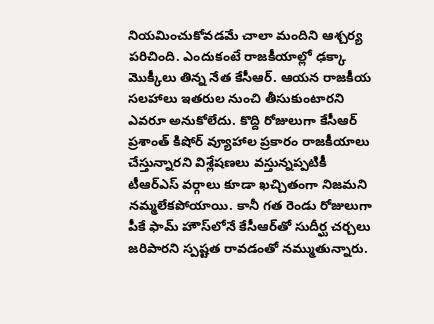నియమించుకోవడమే చాలా మందిని ఆశ్చర్య పరిచింది. ఎందుకంటే రాజకీయాల్లో ఢక్కా మొక్కీలు తిన్న నేత కేసీఆర్. ఆయన రాజకీయ సలహాలు ఇతరుల నుంచి తీసుకుంటారని ఎవరూ అనుకోలేదు. కొద్ది రోజులుగా కేసీఆర్ ప్రశాంత్ కిషోర్ వ్యూహాల ప్రకారం రాజకీయాలు చేస్తున్నారని విశ్లేషణలు వస్తున్నప్పటికీ టీఆర్ఎస్ వర్గాలు కూడా ఖచ్చితంగా నిజమని నమ్మలేకపోయాయి. కానీ గత రెండు రోజులుగా పీకే ఫామ్ హౌస్‌లోనే కేసీఆర్‌తో సుదీర్ఘ చర్చలు జరిపారని స్పష్టత రావడంతో నమ్ముతున్నారు.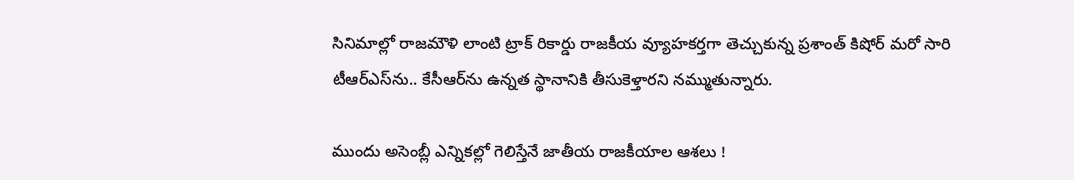సినిమాల్లో రాజమౌళి లాంటి ట్రాక్ రికార్డు రాజకీయ వ్యూహకర్తగా తెచ్చుకున్న ప్రశాంత్ కిషోర్ మరో సారి టీఆర్ఎస్‌ను.. కేసీఆర్‌ను ఉన్నత స్థానానికి తీసుకెళ్తారని నమ్ముతున్నారు.

ముందు అసెంబ్లీ ఎన్నికల్లో గెలిస్తేనే జాతీయ రాజకీయాల ఆశలు !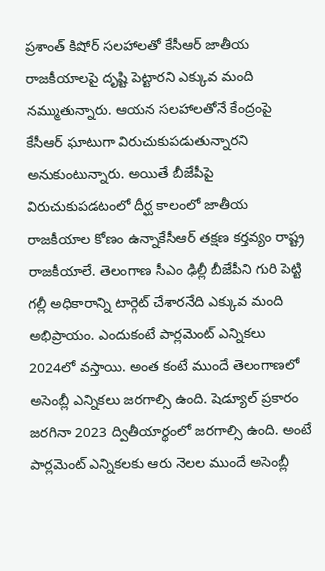ప్రశాంత్ కిషోర్ సలహాలతో కేసీఆర్ జాతీయ రాజకీయాలపై దృష్టి పెట్టారని ఎక్కువ మంది నమ్ముతున్నారు. ఆయన సలహాలతోనే కేంద్రంపై కేసీఆర్ ఘాటుగా విరుచుకుపడుతున్నారని అనుకుంటున్నారు. అయితే బీజేపీపై విరుచుకుపడటంలో దీర్ఘ కాలంలో జాతీయ రాజకీయాల కోణం ఉన్నాకేసీఆర్ తక్షణ కర్తవ్యం రాష్ట్ర రాజకీయాలే. తెలంగాణ సీఎం ఢిల్లీ బీజేపీని గురి పెట్టి గల్లీ అధికారాన్ని టార్గెట్ చేశారనేది ఎక్కువ మంది అభిప్రాయం. ఎందుకంటే పార్లమెంట్ ఎన్నికలు 2024లో వస్తాయి. అంత కంటే ముందే తెలంగాణలో అసెంబ్లీ ఎన్నికలు జరగాల్సి ఉంది. షెడ్యూల్ ప్రకారం జరగినా 2023 ద్వితీయార్థంలో జరగాల్సి ఉంది. అంటే పార్లమెంట్ ఎన్నికలకు ఆరు నెలల ముందే అసెంబ్లీ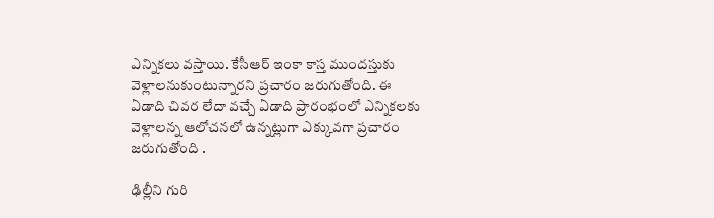ఎన్నికలు వస్తాయి. కేసీఆర్ ఇంకా కాస్త ముందస్తుకు వెళ్లాలనుకుంటున్నారని ప్రచారం జరుగుతోంది. ఈ ఏడాది చివర లేదా వచ్చే ఏడాది ప్రారంభంలో ఎన్నికలకు వెళ్లాలన్న ఆలోచనలో ఉన్నట్లుగా ఎక్కువగా ప్రచారం జరుగుతోంది .

ఢిల్లీని గురి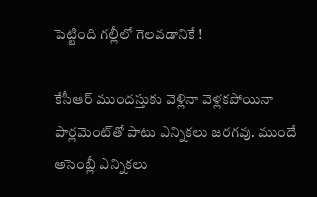పెట్టింది గల్లీలో గెలవడానికే !

కేసీఆర్ ముందస్తుకు వెళ్లినా వెళ్లకపోయినా పార్లమెంట్‌తో పాటు ఎన్నికలు జరగవు. ముందే అసెంబ్లీ ఎన్నికలు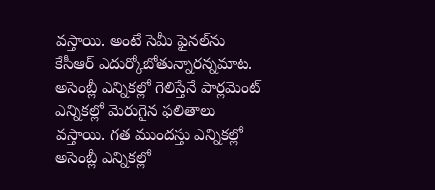వస్తాయి. అంటే సెమీ ఫైనల్‌ను కేసీఆర్ ఎదుర్కోబోతున్నారన్నమాట. అసెంబ్లీ ఎన్నికల్లో గెలిస్తేనే పార్లమెంట్ ఎన్నికల్లో మెరుగైన ఫలితాలు వస్తాయి. గత ముందస్తు ఎన్నికల్లో అసెంబ్లీ ఎన్నికల్లో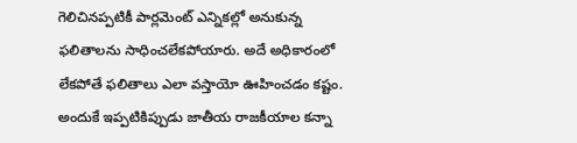గెలిచినప్పటికీ పార్లమెంట్ ఎన్నికల్లో అనుకున్న ఫలితాలను సాధించలేకపోయారు. అదే అధికారంలో లేకపోతే ఫలితాలు ఎలా వస్తాయో ఊహించడం కష్టం. అందుకే ఇప్పటికిప్పుడు జాతీయ రాజకీయాల కన్నా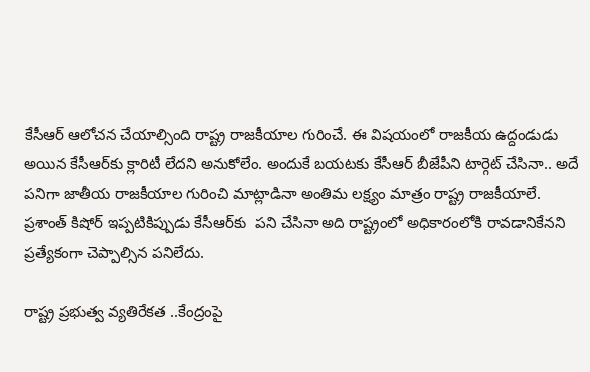కేసీఆర్ ఆలోచన చేయాల్సింది రాష్ట్ర రాజకీయాల గురించే. ఈ విషయంలో రాజకీయ ఉద్దండుడు అయిన కేసీఆర్‌కు క్లారిటీ లేదని అనుకోలేం. అందుకే బయటకు కేసీఆర్ బీజేపీని టార్గెట్ చేసినా.. అదే పనిగా జాతీయ రాజకీయాల గురించి మాట్లాడినా అంతిమ లక్ష్యం మాత్రం రాష్ట్ర రాజకీయాలే. ప్రశాంత్ కిషోర్ ఇప్పటికిప్పుడు కేసీఆర్‌కు  పని చేసినా అది రాష్ట్రంలో అధికారంలోకి రావడానికేనని ప్రత్యేకంగా చెప్పాల్సిన పనిలేదు.

రాష్ట్ర ప్రభుత్వ వ్యతిరేకత ..కేంద్రంపై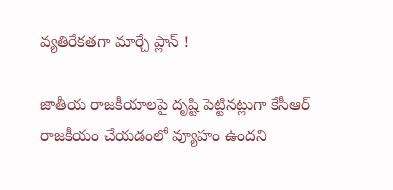వ్యతిరేకతగా మార్చే ప్లాన్ !

జాతీయ రాజకీయాలపై దృష్టి పెట్టినట్లుగా కేసీఆర్ రాజకీయం చేయడంలో వ్యూహం ఉందని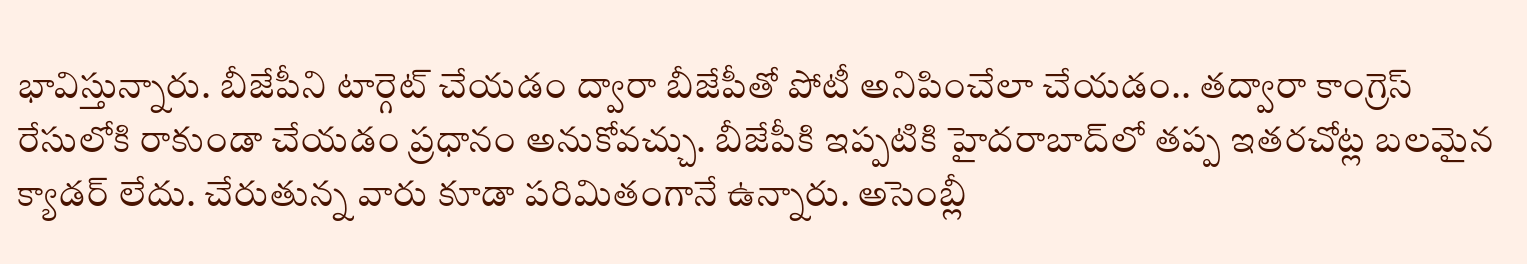భావిస్తున్నారు. బీజేపీని టార్గెట్ చేయడం ద్వారా బీజేపీతో పోటీ అనిపించేలా చేయడం.. తద్వారా కాంగ్రెస్‌ రేసులోకి రాకుండా చేయడం ప్రధానం అనుకోవచ్చు. బీజేపీకి ఇప్పటికి హైదరాబాద్‌లో తప్ప ఇతరచోట్ల బలమైన క్యాడర్ లేదు. చేరుతున్న వారు కూడా పరిమితంగానే ఉన్నారు. అసెంబ్లీ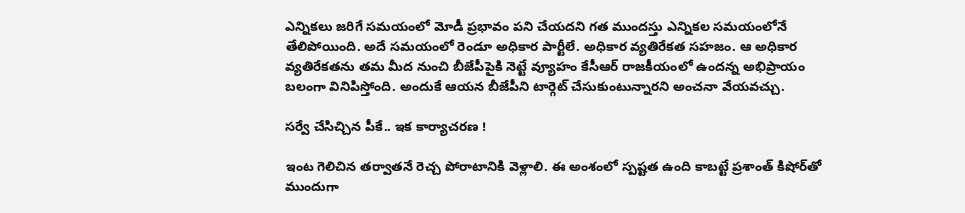ఎన్నికలు జరిగే సమయంలో మోడీ ప్రభావం పని చేయదని గత ముందస్తు ఎన్నికల సమయంలోనే తేలిపోయింది. అదే సమయంలో రెండూ అధికార పార్టీలే. అధికార వ్యతిరేకత సహజం. ఆ అధికార వ్యతిరేకతను తమ మీద నుంచి బీజేపీపైకి నెట్టే వ్యూహం కేసీఆర్ రాజకీయంలో ఉందన్న అభిప్రాయం బలంగా వినిపిస్తోంది. అందుకే ఆయన బీజేపీని టార్గెట్ చేసుకుంటున్నారని అంచనా వేయవచ్చు.

సర్వే చేసిచ్చిన పీకే.. ఇక కార్యాచరణ !

ఇంట గెలిచిన తర్వాతనే రెచ్చ పోరాటానికి వెళ్లాలి. ఈ అంశంలో స్పష్టత ఉంది కాబట్టే ప్రశాంత్ కిషోర్‌తో ముందుగా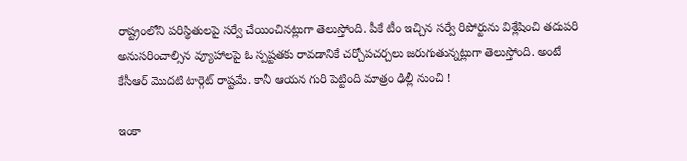రాష్ట్రంలోని పరిస్థితులపై సర్వే చేయించినట్లుగా తెలుస్తోంది. పీకే టీం ఇచ్చిన సర్వే రిపోర్టును విశ్లేషించి తదుపరి అనుసరించాల్సిన వ్యూహాలపై ఓ స్పష్టతకు రావడానికే చర్చోపచర్చలు జరుగుతున్నట్లుగా తెలుస్తోంది. అంటే కేసీఆర్ మొదటి టార్గెట్ రాష్టమే. కానీ ఆయన గురి పెట్టింది మాత్రం ఢిల్లీ నుంచి !

ఇంకా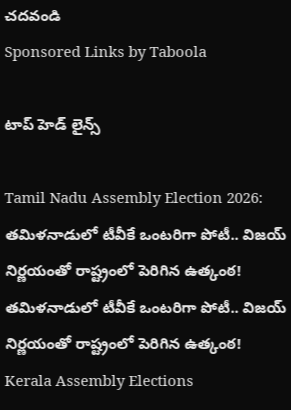చదవండి
Sponsored Links by Taboola

టాప్ హెడ్ లైన్స్

Tamil Nadu Assembly Election 2026: తమిళనాడులో టీవీకే ఒంటరిగా పోటీ.. విజయ్ నిర్ణయంతో రాష్ట్రంలో పెరిగిన ఉత్కంఠ!
తమిళనాడులో టీవీకే ఒంటరిగా పోటీ.. విజయ్ నిర్ణయంతో రాష్ట్రంలో పెరిగిన ఉత్కంఠ!
Kerala Assembly Elections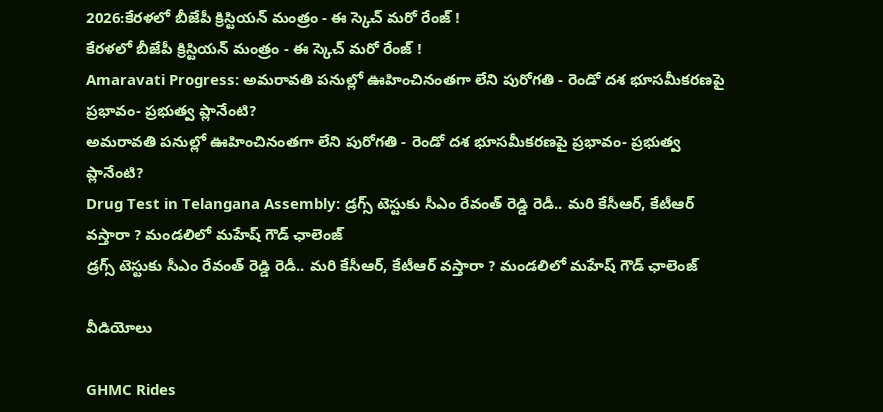2026:కేరళలో బీజేపీ క్రిస్టియన్ మంత్రం - ఈ స్కెచ్ మరో రేంజ్ !
కేరళలో బీజేపీ క్రిస్టియన్ మంత్రం - ఈ స్కెచ్ మరో రేంజ్ !
Amaravati Progress: అమరావతి పనుల్లో ఊహించినంతగా లేని పురోగతి - రెండో దశ భూసమీకరణపై ప్రభావం- ప్రభుత్వ ప్లానేంటి?
అమరావతి పనుల్లో ఊహించినంతగా లేని పురోగతి - రెండో దశ భూసమీకరణపై ప్రభావం- ప్రభుత్వ ప్లానేంటి?
Drug Test in Telangana Assembly: డ్రగ్స్ టెస్టుకు సీఎం రేవంత్‌ రెడ్డి రెడీ.. మరి కేసీఆర్, కేటీఆర్‌ వస్తారా ? మండలిలో మహేష్ గౌడ్ ఛాలెంజ్
డ్రగ్స్ టెస్టుకు సీఎం రేవంత్‌ రెడ్డి రెడీ.. మరి కేసీఆర్, కేటీఆర్‌ వస్తారా ? మండలిలో మహేష్ గౌడ్ ఛాలెంజ్

వీడియోలు

GHMC Rides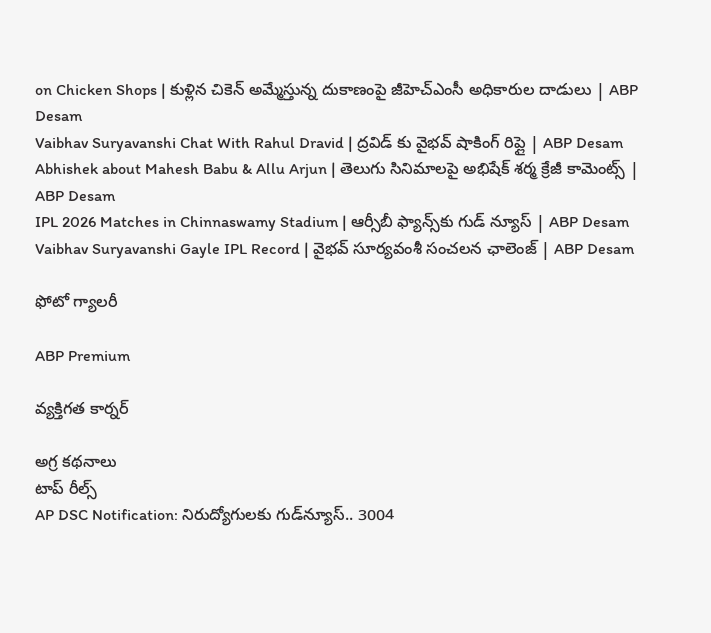on Chicken Shops | కుళ్లిన చికెన్ అమ్మేస్తున్న దుకాణంపై జీహెచ్ఎంసీ అధికారుల దాడులు | ABP Desam
Vaibhav Suryavanshi Chat With Rahul Dravid | ద్రవిడ్ కు వైభవ్ షాకింగ్ రిప్లై | ABP Desam
Abhishek about Mahesh Babu & Allu Arjun | తెలుగు సినిమాలపై అభిషేక్ శర్మ క్రేజీ కామెంట్స్ | ABP Desam
IPL 2026 Matches in Chinnaswamy Stadium | ఆర్సీబీ ఫ్యాన్స్‌కు గుడ్ న్యూస్ | ABP Desam
Vaibhav Suryavanshi Gayle IPL Record | వైభవ్ సూర్యవంశీ సంచలన ఛాలెంజ్ | ABP Desam

ఫోటో గ్యాలరీ

ABP Premium

వ్యక్తిగత కార్నర్

అగ్ర కథనాలు
టాప్ రీల్స్
AP DSC Notification: నిరుద్యోగులకు గుడ్‌న్యూస్.. 3004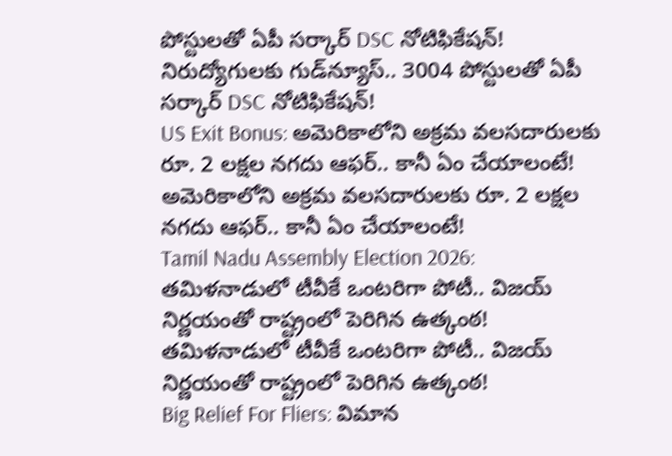పోస్టులతో ఏపీ సర్కార్ DSC నోటిఫికేషన్!
నిరుద్యోగులకు గుడ్‌న్యూస్.. 3004 పోస్టులతో ఏపీ సర్కార్ DSC నోటిఫికేషన్!
US Exit Bonus: అమెరికాలోని అక్రమ వలసదారులకు రూ. 2 లక్షల నగదు ఆఫర్.. కానీ ఏం చేయాలంటే!
అమెరికాలోని అక్రమ వలసదారులకు రూ. 2 లక్షల నగదు ఆఫర్.. కానీ ఏం చేయాలంటే!
Tamil Nadu Assembly Election 2026: తమిళనాడులో టీవీకే ఒంటరిగా పోటీ.. విజయ్ నిర్ణయంతో రాష్ట్రంలో పెరిగిన ఉత్కంఠ!
తమిళనాడులో టీవీకే ఒంటరిగా పోటీ.. విజయ్ నిర్ణయంతో రాష్ట్రంలో పెరిగిన ఉత్కంఠ!
Big Relief For Fliers: విమాన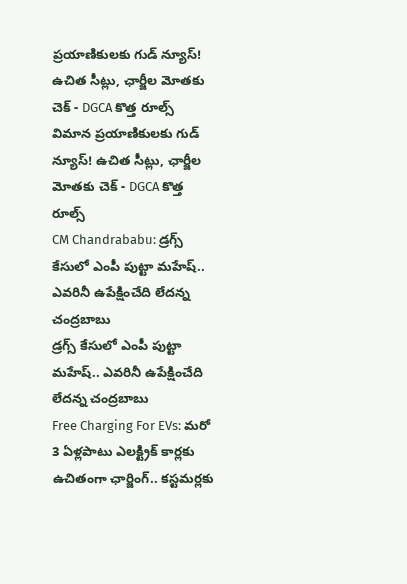ప్రయాణికులకు గుడ్ న్యూస్! ఉచిత సీట్లు, ఛార్జీల మోతకు చెక్ - DGCA కొత్త రూల్స్
విమాన ప్రయాణికులకు గుడ్ న్యూస్! ఉచిత సీట్లు, ఛార్జీల మోతకు చెక్ - DGCA కొత్త రూల్స్
CM Chandrababu: డ్రగ్స్ కేసులో ఎంపీ పుట్టా మహేష్.. ఎవరినీ ఉపేక్షించేది లేదన్న చంద్రబాబు
డ్రగ్స్ కేసులో ఎంపీ పుట్టా మహేష్.. ఎవరినీ ఉపేక్షించేది లేదన్న చంద్రబాబు
Free Charging For EVs: మరో 3 ఏళ్లపాటు ఎలక్ట్రిక్ కార్లకు ఉచితంగా ఛార్జింగ్.. కస్టమర్లకు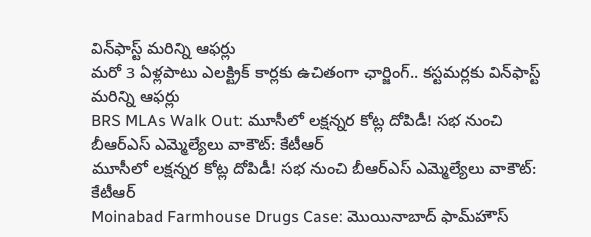విన్‌ఫాస్ట్ మరిన్ని ఆఫర్లు
మరో 3 ఏళ్లపాటు ఎలక్ట్రిక్ కార్లకు ఉచితంగా ఛార్జింగ్.. కస్టమర్లకు విన్‌ఫాస్ట్ మరిన్ని ఆఫర్లు
BRS MLAs Walk Out: మూసీలో లక్షన్నర కోట్ల దోపిడీ! సభ నుంచి బీఆర్ఎస్ ఎమ్మెల్యేలు వాకౌట్: కేటీఆర్
మూసీలో లక్షన్నర కోట్ల దోపిడీ! సభ నుంచి బీఆర్ఎస్ ఎమ్మెల్యేలు వాకౌట్: కేటీఆర్
Moinabad Farmhouse Drugs Case: మొయినాబాద్‌ ఫామ్‌హౌస్‌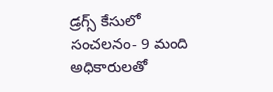డ్రగ్స్‌ కేసులో సంచలనం- 9 మంది అధికారులతో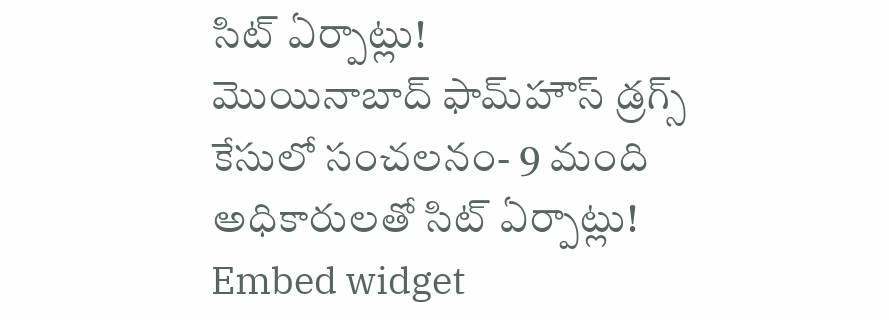సిట్ ఏర్పాట్లు!
మొయినాబాద్‌ ఫామ్‌హౌస్‌ డ్రగ్స్‌ కేసులో సంచలనం- 9 మంది అధికారులతో సిట్ ఏర్పాట్లు!
Embed widget